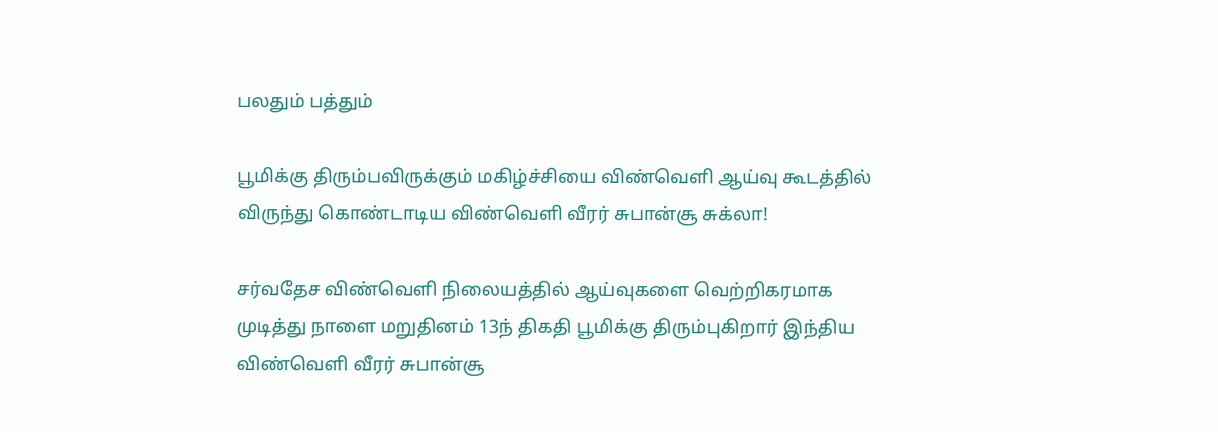பலதும் பத்தும்

பூமிக்கு திரும்பவிருக்கும் மகிழ்ச்சியை விண்வெளி ஆய்வு கூடத்தில் விருந்து கொண்டாடிய விண்வெளி வீரர் சுபான்சூ சுக்லா!

சர்வதேச விண்வெளி நிலையத்தில் ஆய்வுகளை வெற்றிகரமாக முடித்து நாளை மறுதினம் 13ந் திகதி பூமிக்கு திரும்புகிறார் இந்திய விண்வெளி வீரர் சுபான்சூ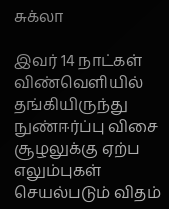சுக்லா

இவர் 14 நாட்கள் விண்வெளியில் தங்கியிருந்து நுண்ஈர்ப்பு விசை சூழலுக்கு ஏற்ப எலும்புகள் செயல்படும் விதம்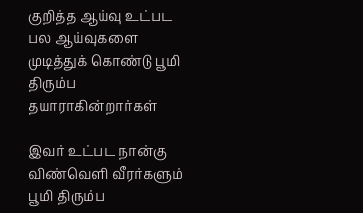குறித்த ஆய்வு உட்பட பல ஆய்வுகளை முடித்துக் கொண்டு பூமி திரும்ப தயாராகின்றார்கள்

இவர் உட்பட நான்கு விண்வெளி வீரர்களும் பூமி திரும்ப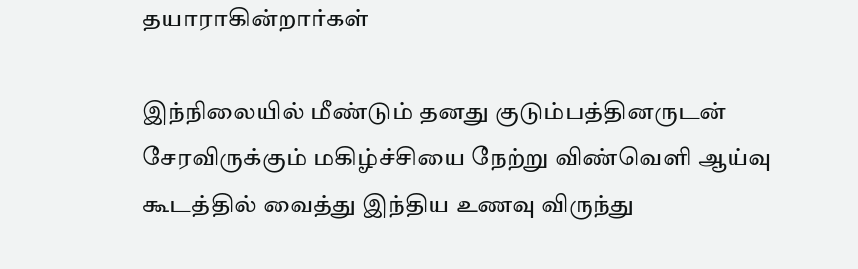தயாராகின்றார்கள்

இந்நிலையில் மீண்டும் தனது குடும்பத்தினருடன் சேரவிருக்கும் மகிழ்ச்சியை நேற்று விண்வெளி ஆய்வு கூடத்தில் வைத்து இந்திய உணவு விருந்து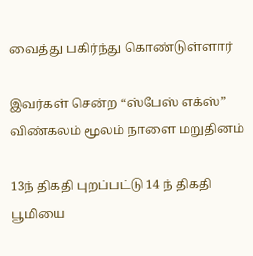வைத்து பகிர்ந்து கொண்டுள்ளார்

இவர்கள் சென்ற “ஸ்பேஸ் எக்ஸ்” விண்கலம் மூலம் நாளை மறுதினம்

13ந் திகதி புறப்பட்டு 14 ந் திகதி பூமியை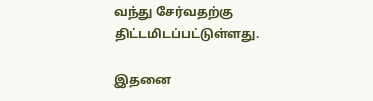வந்து சேர்வதற்கு திட்டமிடப்பட்டுள்ளது.

இதனை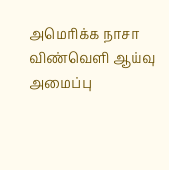அமெரிக்க நாசா விண்வெளி ஆய்வு அமைப்பு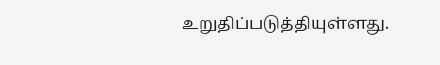உறுதிப்படுத்தியுள்ளது.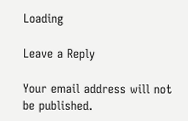Loading

Leave a Reply

Your email address will not be published.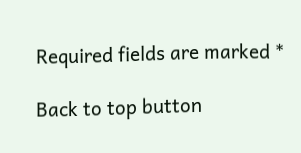Required fields are marked *

Back to top button